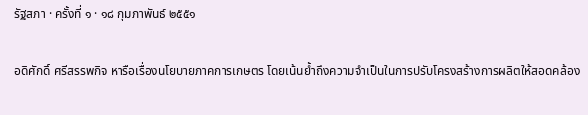รัฐสภา · ครั้งที่ ๑ · ๑๘ กุมภาพันธ์ ๒๕๕๑

อดิศักดิ์ ศรีสรรพกิจ หารือเรื่องนโยบายภาคการเกษตร โดยเน้นย้ำถึงความจำเป็นในการปรับโครงสร้างการผลิตให้สอดคล้อง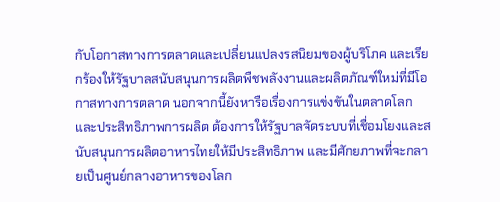กับโอกาสทางการตลาดและเปลี่ยนแปลงรสนิยมของผู้บริโภค และเรียกร้องให้รัฐบาลสนับสนุนการผลิตพืชพลังงานและผลิตภัณฑ์ใหม่ที่มีโอกาสทางการตลาด นอกจากนี้ยังหารือเรื่องการแข่งขันในตลาดโลกและประสิทธิภาพการผลิต ต้องการให้รัฐบาลจัดระบบที่เชื่อมโยงและสนับสนุนการผลิตอาหารไทยให้มีประสิทธิภาพ และมีศักยภาพที่จะกลายเป็นศูนย์กลางอาหารของโลก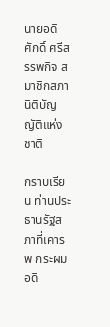นายอดิศักดิ์ ศรีสรรพกิจ สมาชิกสภานิติบัญญัติแห่งชาติ

กราบเรียน ท่านประธานรัฐสภาที่เคารพ กระผม อดิ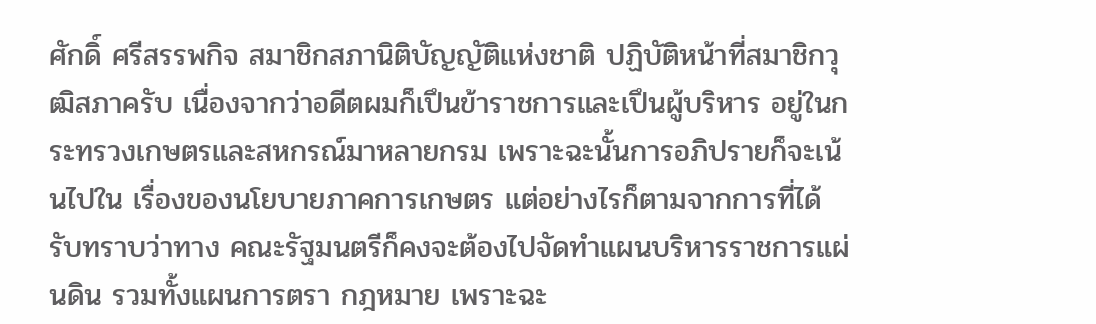ศักดิ์ ศรีสรรพกิจ สมาชิกสภานิติบัญญัติแห่งชาติ ปฏิบัติหน้าที่สมาชิกวุฒิสภาครับ เนื่องจากว่าอดีตผมก็เปึนข้าราชการและเปึนผู้บริหาร อยู่ในกระทรวงเกษตรและสหกรณ์มาหลายกรม เพราะฉะนั้นการอภิปรายก็จะเน้นไปใน เรื่องของนโยบายภาคการเกษตร แต่อย่างไรก็ตามจากการที่ได้รับทราบว่าทาง คณะรัฐมนตรีก็คงจะต้องไปจัดทําแผนบริหารราชการแผ่นดิน รวมทั้งแผนการตรา กฎหมาย เพราะฉะ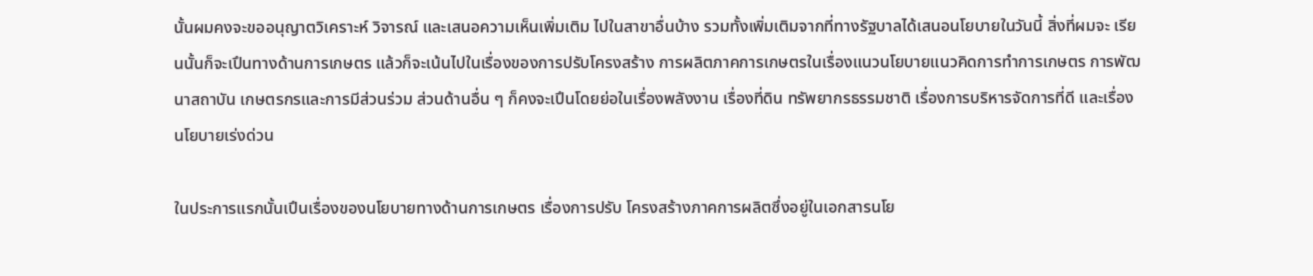นั้นผมคงจะขออนุญาตวิเคราะห์ วิจารณ์ และเสนอความเห็นเพิ่มเติม ไปในสาขาอื่นบ้าง รวมทั้งเพิ่มเติมจากที่ทางรัฐบาลได้เสนอนโยบายในวันนี้ สิ่งที่ผมจะ เรียนนั้นก็จะเปึนทางด้านการเกษตร แล้วก็จะเน้นไปในเรื่องของการปรับโครงสร้าง การผลิตภาคการเกษตรในเรื่องแนวนโยบายแนวคิดการทําการเกษตร การพัฒนาสถาบัน เกษตรกรและการมีส่วนร่วม ส่วนด้านอื่น ๆ ก็คงจะเปึนโดยย่อในเรื่องพลังงาน เรื่องที่ดิน ทรัพยากรธรรมชาติ เรื่องการบริหารจัดการที่ดี และเรื่องนโยบายเร่งด่วน

ในประการแรกนั้นเปึนเรื่องของนโยบายทางด้านการเกษตร เรื่องการปรับ โครงสร้างภาคการผลิตซึ่งอยู่ในเอกสารนโย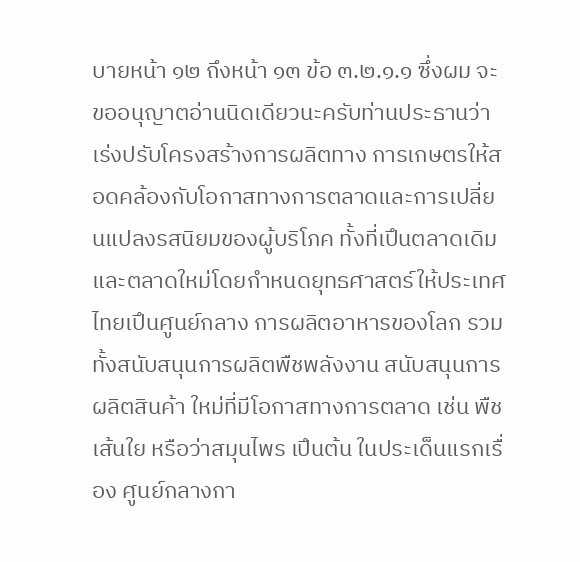บายหน้า ๑๒ ถึงหน้า ๑๓ ข้อ ๓.๒.๑.๑ ซึ่งผม จะขออนุญาตอ่านนิดเดียวนะครับท่านประธานว่า เร่งปรับโครงสร้างการผลิตทาง การเกษตรให้สอดคล้องกับโอกาสทางการตลาดและการเปลี่ยนแปลงรสนิยมของผู้บริโภค ทั้งที่เปึนตลาดเดิมและตลาดใหม่โดยกําหนดยุทธศาสตร์ให้ประเทศไทยเปึนศูนย์กลาง การผลิตอาหารของโลก รวมทั้งสนับสนุนการผลิตพืชพลังงาน สนับสนุนการผลิตสินค้า ใหม่ที่มีโอกาสทางการตลาด เช่น พืชเส้นใย หรือว่าสมุนไพร เปึนต้น ในประเด็นแรกเรื่อง ศูนย์กลางกา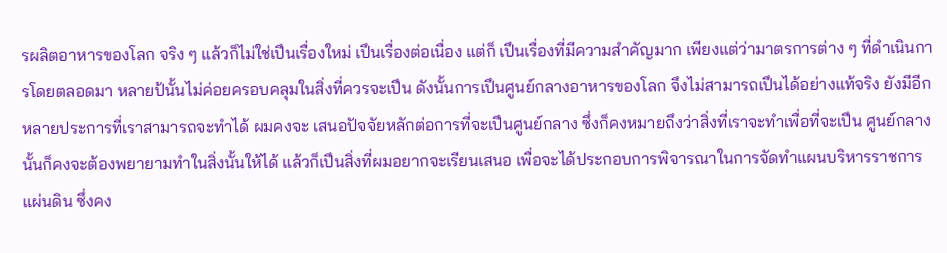รผลิตอาหารของโลก จริง ๆ แล้วก็ไม่ใช่เปึนเรื่องใหม่ เปึนเรื่องต่อเนื่อง แต่ก็ เปึนเรื่องที่มีความสําคัญมาก เพียงแต่ว่ามาตรการต่าง ๆ ที่ดําเนินการโดยตลอดมา หลายป้นั้นไม่ค่อยครอบคลุมในสิ่งที่ควรจะเปึน ดังนั้นการเปึนศูนย์กลางอาหารของโลก จึงไม่สามารถเปึนได้อย่างแท้จริง ยังมีอีกหลายประการที่เราสามารถจะทําได้ ผมคงจะ เสนอปัจจัยหลักต่อการที่จะเปึนศูนย์กลาง ซึ่งก็คงหมายถึงว่าสิ่งที่เราจะทําเพื่อที่จะเปึน ศูนย์กลางนั้นก็คงจะต้องพยายามทําในสิ่งนั้นให้ได้ แล้วก็เปึนสิ่งที่ผมอยากจะเรียนเสนอ เพื่อจะได้ประกอบการพิจารณาในการจัดทําแผนบริหารราชการแผ่นดิน ซึ่งคง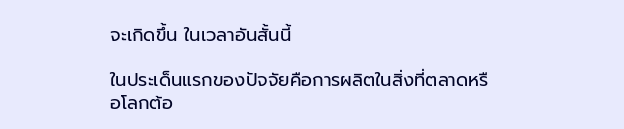จะเกิดขึ้น ในเวลาอันสั้นนี้

ในประเด็นแรกของปัจจัยคือการผลิตในสิ่งที่ตลาดหรือโลกต้อ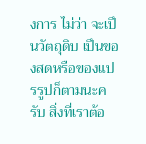งการ ไม่ว่า จะเปึนวัตถุดิบ เปึนของสดหรือของแปรรูปก็ตามนะครับ สิ่งที่เราต้อ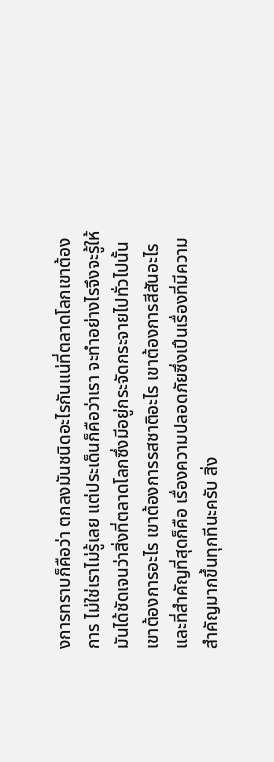งการทราบก็คือว่า ตกลงมันชนิดอะไรกันแน่ที่ตลาดโลกเขาต้องการ ไม่ใช่เราไม่รู้เลย แต่ประเด็นก็คือว่าเรา จะทําอย่างไรจึงจะรู้ให้มันได้ชัดเจนว่าสิ่งที่ตลาดโลกซึ่งมีอยู่กระจัดกระจายไปทั่วไปนั้น เขาต้องการอะไร เขาต้องการรสชาติอะไร เขาต้องการสีสันอะไร และที่สําคัญที่สุดก็คือ เรื่องความปลอดภัยซึ่งเปึนเรื่องที่มีความสําคัญมากขึ้นทุกทีนะครับ สิ่ง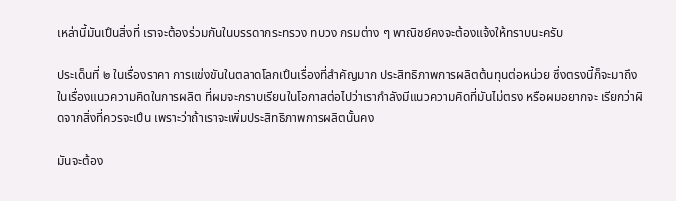เหล่านี้มันเปึนสิ่งที่ เราจะต้องร่วมกันในบรรดากระทรวง ทบวง กรมต่าง ๆ พาณิชย์คงจะต้องแจ้งให้ทราบนะครับ

ประเด็นที่ ๒ ในเรื่องราคา การแข่งขันในตลาดโลกเปึนเรื่องที่สําคัญมาก ประสิทธิภาพการผลิตต้นทุนต่อหน่วย ซึ่งตรงนี้ก็จะมาถึงในเรื่องแนวความคิดในการผลิต ที่ผมจะกราบเรียนในโอกาสต่อไปว่าเรากําลังมีแนวความคิดที่มันไม่ตรง หรือผมอยากจะ เรียกว่าผิดจากสิ่งที่ควรจะเปึน เพราะว่าถ้าเราจะเพิ่มประสิทธิภาพการผลิตนั้นคง

มันจะต้อง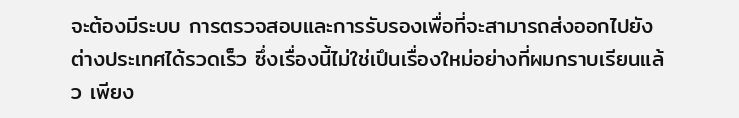จะต้องมีระบบ การตรวจสอบและการรับรองเพื่อที่จะสามารถส่งออกไปยังต่างประเทศได้รวดเร็ว ซึ่งเรื่องนี้ไม่ใช่เปึนเรื่องใหม่อย่างที่ผมกราบเรียนแล้ว เพียง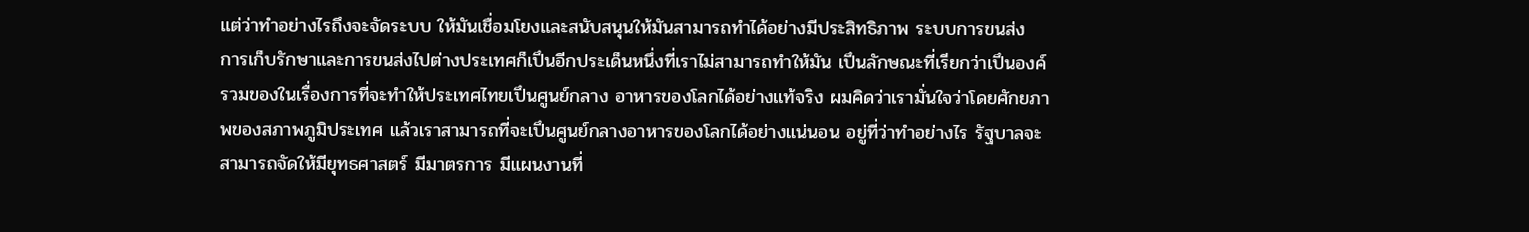แต่ว่าทําอย่างไรถึงจะจัดระบบ ให้มันเชื่อมโยงและสนับสนุนให้มันสามารถทําได้อย่างมีประสิทธิภาพ ระบบการขนส่ง การเก็บรักษาและการขนส่งไปต่างประเทศก็เปึนอีกประเด็นหนึ่งที่เราไม่สามารถทําให้มัน เปึนลักษณะที่เรียกว่าเปึนองค์รวมของในเรื่องการที่จะทําให้ประเทศไทยเปึนศูนย์กลาง อาหารของโลกได้อย่างแท้จริง ผมคิดว่าเรามั่นใจว่าโดยศักยภาพของสภาพภูมิประเทศ แล้วเราสามารถที่จะเปึนศูนย์กลางอาหารของโลกได้อย่างแน่นอน อยู่ที่ว่าทําอย่างไร รัฐบาลจะสามารถจัดให้มียุทธศาสตร์ มีมาตรการ มีแผนงานที่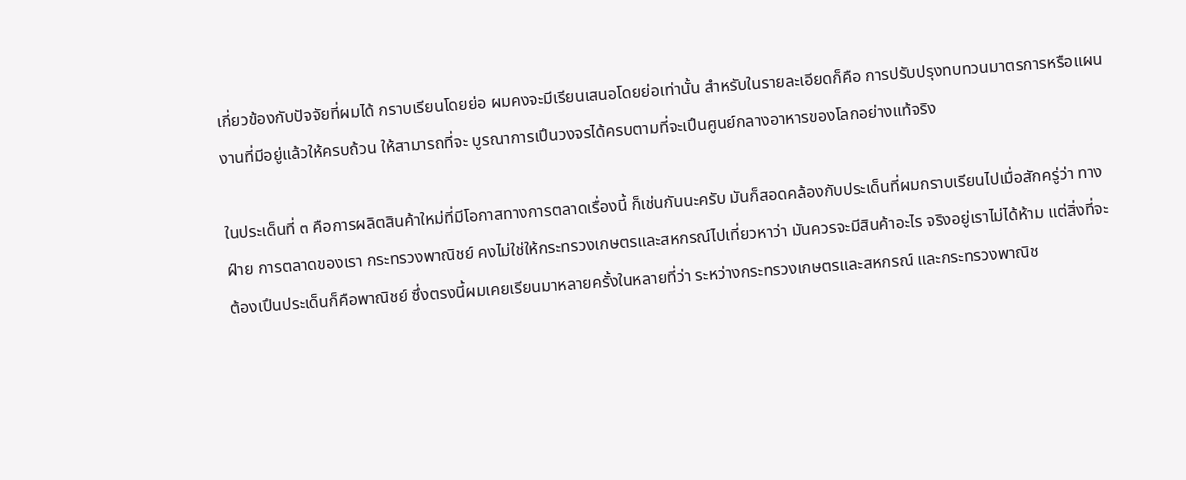เกี่ยวข้องกับปัจจัยที่ผมได้ กราบเรียนโดยย่อ ผมคงจะมีเรียนเสนอโดยย่อเท่านั้น สําหรับในรายละเอียดก็คือ การปรับปรุงทบทวนมาตรการหรือแผนงานที่มีอยู่แล้วให้ครบถ้วน ให้สามารถที่จะ บูรณาการเปึนวงจรได้ครบตามที่จะเปึนศูนย์กลางอาหารของโลกอย่างแท้จริง

ในประเด็นที่ ๓ คือการผลิตสินค้าใหม่ที่มีโอกาสทางการตลาดเรื่องนี้ ก็เช่นกันนะครับ มันก็สอดคล้องกับประเด็นที่ผมกราบเรียนไปเมื่อสักครู่ว่า ทางฝ์าย การตลาดของเรา กระทรวงพาณิชย์ คงไม่ใช่ให้กระทรวงเกษตรและสหกรณ์ไปเที่ยวหาว่า มันควรจะมีสินค้าอะไร จริงอยู่เราไม่ได้ห้าม แต่สิ่งที่จะต้องเปึนประเด็นก็คือพาณิชย์ ซึ่งตรงนี้ผมเคยเรียนมาหลายครั้งในหลายที่ว่า ระหว่างกระทรวงเกษตรและสหกรณ์ และกระทรวงพาณิช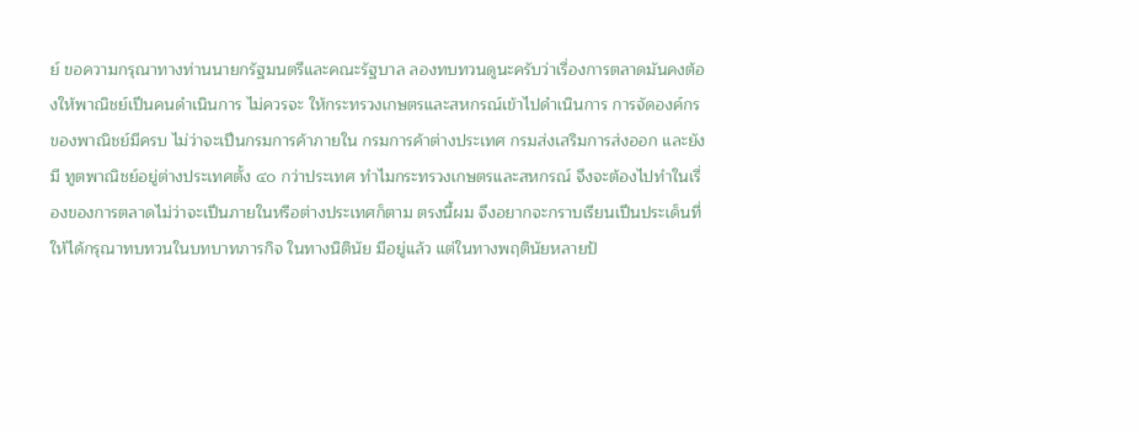ย์ ขอความกรุณาทางท่านนายกรัฐมนตรีและคณะรัฐบาล ลองทบทวนดูนะครับว่าเรื่องการตลาดมันคงต้องให้พาณิชย์เปึนคนดําเนินการ ไม่ควรจะ ให้กระทรวงเกษตรและสหกรณ์เข้าไปดําเนินการ การจัดองค์กรของพาณิชย์มีครบ ไม่ว่าจะเปึนกรมการค้าภายใน กรมการค้าต่างประเทศ กรมส่งเสริมการส่งออก และยังมี ทูตพาณิชย์อยู่ต่างประเทศตั้ง ๔๐ กว่าประเทศ ทําไมกระทรวงเกษตรและสหกรณ์ จึงจะต้องไปทําในเรื่องของการตลาดไม่ว่าจะเปึนภายในหรือต่างประเทศก็ตาม ตรงนี้ผม จึงอยากจะกราบเรียนเปึนประเด็นที่ให้ได้กรุณาทบทวนในบทบาทภารกิจ ในทางนิตินัย มีอยู่แล้ว แต่ในทางพฤตินัยหลายป้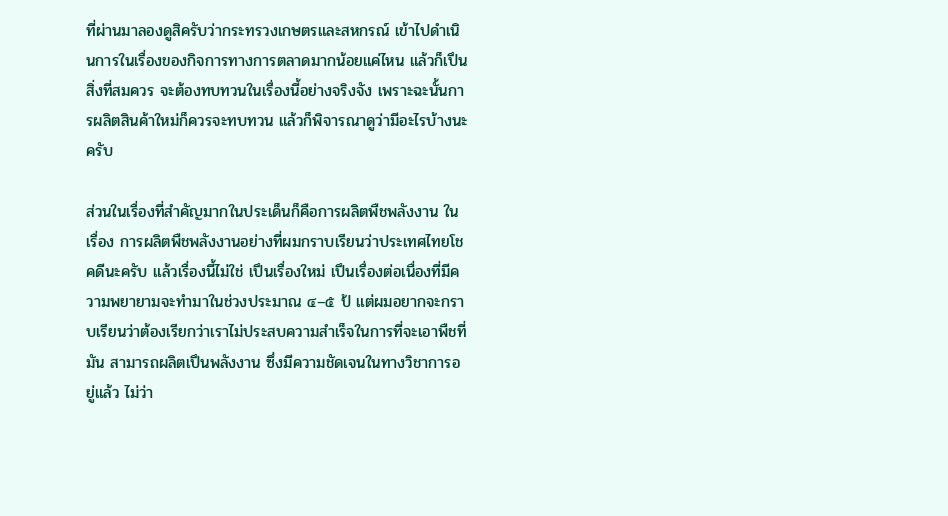ที่ผ่านมาลองดูสิครับว่ากระทรวงเกษตรและสหกรณ์ เข้าไปดําเนินการในเรื่องของกิจการทางการตลาดมากน้อยแค่ไหน แล้วก็เปึนสิ่งที่สมควร จะต้องทบทวนในเรื่องนี้อย่างจริงจัง เพราะฉะนั้นการผลิตสินค้าใหม่ก็ควรจะทบทวน แล้วก็พิจารณาดูว่ามีอะไรบ้างนะครับ

ส่วนในเรื่องที่สําคัญมากในประเด็นก็คือการผลิตพืชพลังงาน ในเรื่อง การผลิตพืชพลังงานอย่างที่ผมกราบเรียนว่าประเทศไทยโชคดีนะครับ แล้วเรื่องนี้ไม่ใช่ เปึนเรื่องใหม่ เปึนเรื่องต่อเนื่องที่มีความพยายามจะทํามาในช่วงประมาณ ๔–๕ ป้ แต่ผมอยากจะกราบเรียนว่าต้องเรียกว่าเราไม่ประสบความสําเร็จในการที่จะเอาพืชที่มัน สามารถผลิตเปึนพลังงาน ซึ่งมีความชัดเจนในทางวิชาการอยู่แล้ว ไม่ว่า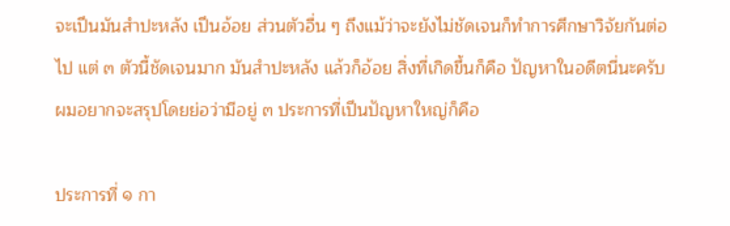จะเปึนมันสําปะหลัง เปึนอ้อย ส่วนตัวอื่น ๆ ถึงแม้ว่าจะยังไม่ชัดเจนก็ทําการศึกษาวิจัยกันต่อไป แต่ ๓ ตัวนี้ชัดเจนมาก มันสําปะหลัง แล้วก็อ้อย สิ่งที่เกิดขึ้นก็คือ ปัญหาในอดีตนี่นะครับผมอยากจะสรุปโดยย่อว่ามีอยู่ ๓ ประการที่เปึนปัญหาใหญ่ก็คือ

ประการที่ ๑ กา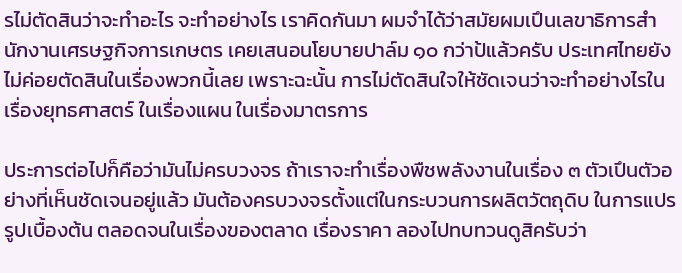รไม่ตัดสินว่าจะทําอะไร จะทําอย่างไร เราคิดกันมา ผมจําได้ว่าสมัยผมเปึนเลขาธิการสํานักงานเศรษฐกิจการเกษตร เคยเสนอนโยบายปาล์ม ๑๐ กว่าป้แล้วครับ ประเทศไทยยังไม่ค่อยตัดสินในเรื่องพวกนี้เลย เพราะฉะนั้น การไม่ตัดสินใจให้ชัดเจนว่าจะทําอย่างไรในเรื่องยุทธศาสตร์ ในเรื่องแผน ในเรื่องมาตรการ

ประการต่อไปก็คือว่ามันไม่ครบวงจร ถ้าเราจะทําเรื่องพืชพลังงานในเรื่อง ๓ ตัวเปึนตัวอย่างที่เห็นชัดเจนอยู่แล้ว มันต้องครบวงจรตั้งแต่ในกระบวนการผลิตวัตถุดิบ ในการแปรรูปเบื้องต้น ตลอดจนในเรื่องของตลาด เรื่องราคา ลองไปทบทวนดูสิครับว่า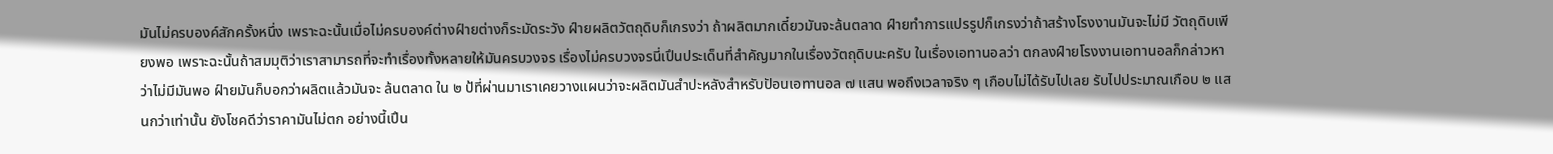มันไม่ครบองค์สักครั้งหนึ่ง เพราะฉะนั้นเมื่อไม่ครบองค์ต่างฝ์ายต่างก็ระมัดระวัง ฝ์ายผลิตวัตถุดิบก็เกรงว่า ถ้าผลิตมากเดี๋ยวมันจะล้นตลาด ฝ์ายทําการแปรรูปก็เกรงว่าถ้าสร้างโรงงานมันจะไม่มี วัตถุดิบเพียงพอ เพราะฉะนั้นถ้าสมมุติว่าเราสามารถที่จะทําเรื่องทั้งหลายให้มันครบวงจร เรื่องไม่ครบวงจรนี่เปึนประเด็นที่สําคัญมากในเรื่องวัตถุดิบนะครับ ในเรื่องเอทานอลว่า ตกลงฝ์ายโรงงานเอทานอลก็กล่าวหาว่าไม่มีมันพอ ฝ์ายมันก็บอกว่าผลิตแล้วมันจะ ล้นตลาด ใน ๒ ป้ที่ผ่านมาเราเคยวางแผนว่าจะผลิตมันสําปะหลังสําหรับปัอนเอทานอล ๗ แสน พอถึงเวลาจริง ๆ เกือบไม่ได้รับไปเลย รับไปประมาณเกือบ ๒ แสนกว่าเท่านั้น ยังโชคดีว่าราคามันไม่ตก อย่างนี้เปึน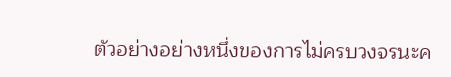ตัวอย่างอย่างหนึ่งของการไม่ครบวงจรนะค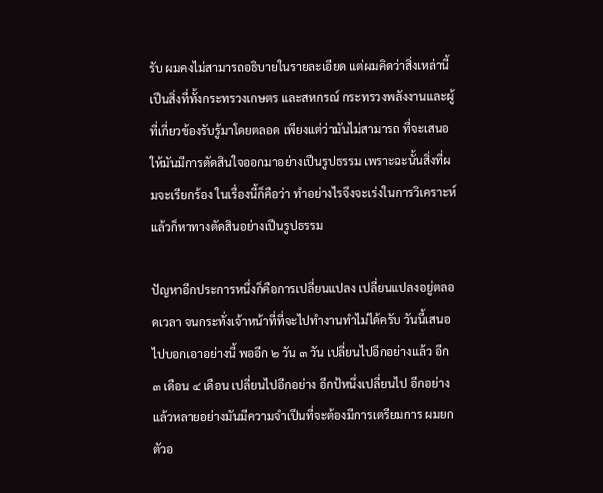รับ ผมคงไม่สามารถอธิบายในรายละเอียด แต่ผมคิดว่าสิ่งเหล่านี้เปึนสิ่งที่ทั้งกระทรวงเกษตร และสหกรณ์ กระทรวงพลังงานและผู้ที่เกี่ยวข้องรับรู้มาโดยตลอด เพียงแต่ว่ามันไม่สามารถ ที่จะเสนอให้มันมีการตัดสินใจออกมาอย่างเปึนรูปธรรม เพราะฉะนั้นสิ่งที่ผมจะเรียกร้อง ในเรื่องนี้ก็คือว่า ทําอย่างไรจึงจะเร่งในการวิเคราะห์ แล้วก็หาทางตัดสินอย่างเปึนรูปธรรม

ปัญหาอีกประการหนึ่งก็คือการเปลี่ยนแปลง เปลี่ยนแปลงอยู่ตลอดเวลา จนกระทั่งเจ้าหน้าที่ที่จะไปทํางานทําไม่ได้ครับ วันนี้เสนอไปบอกเอาอย่างนี้ พออีก ๒ วัน ๓ วัน เปลี่ยนไปอีกอย่างแล้ว อีก ๓ เดือน ๔ เดือน เปลี่ยนไปอีกอย่าง อีกป้หนึ่งเปลี่ยนไป อีกอย่าง แล้วหลายอย่างมันมีความจําเปึนที่จะต้องมีการเตรียมการ ผมยกตัวอ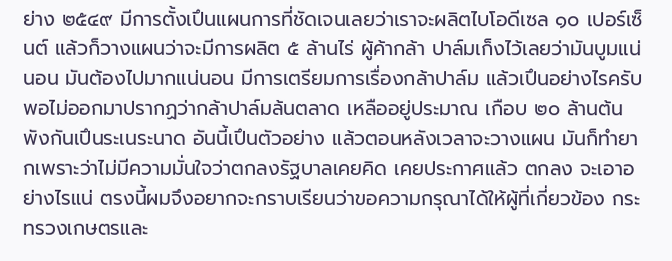ย่าง ๒๕๔๙ มีการตั้งเปึนแผนการที่ชัดเจนเลยว่าเราจะผลิตไบโอดีเซล ๑๐ เปอร์เซ็นต์ แล้วก็วางแผนว่าจะมีการผลิต ๕ ล้านไร่ ผู้ค้ากล้า ปาล์มเก็งไว้เลยว่ามันบูมแน่นอน มันต้องไปมากแน่นอน มีการเตรียมการเรื่องกล้าปาล์ม แล้วเปึนอย่างไรครับ พอไม่ออกมาปรากฏว่ากล้าปาล์มล้นตลาด เหลืออยู่ประมาณ เกือบ ๒๐ ล้านต้น พังกันเปึนระเนระนาด อันนี้เปึนตัวอย่าง แล้วตอนหลังเวลาจะวางแผน มันก็ทํายากเพราะว่าไม่มีความมั่นใจว่าตกลงรัฐบาลเคยคิด เคยประกาศแล้ว ตกลง จะเอาอย่างไรแน่ ตรงนี้ผมจึงอยากจะกราบเรียนว่าขอความกรุณาได้ให้ผู้ที่เกี่ยวข้อง กระทรวงเกษตรและ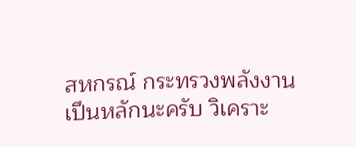สหกรณ์ กระทรวงพลังงานเปึนหลักนะครับ วิเคราะ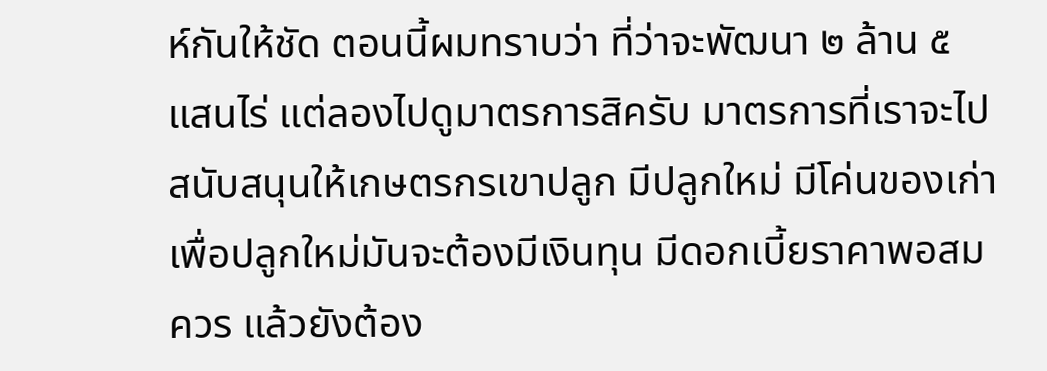ห์กันให้ชัด ตอนนี้ผมทราบว่า ที่ว่าจะพัฒนา ๒ ล้าน ๕ แสนไร่ แต่ลองไปดูมาตรการสิครับ มาตรการที่เราจะไปสนับสนุนให้เกษตรกรเขาปลูก มีปลูกใหม่ มีโค่นของเก่าเพื่อปลูกใหม่มันจะต้องมีเงินทุน มีดอกเบี้ยราคาพอสมควร แล้วยังต้อง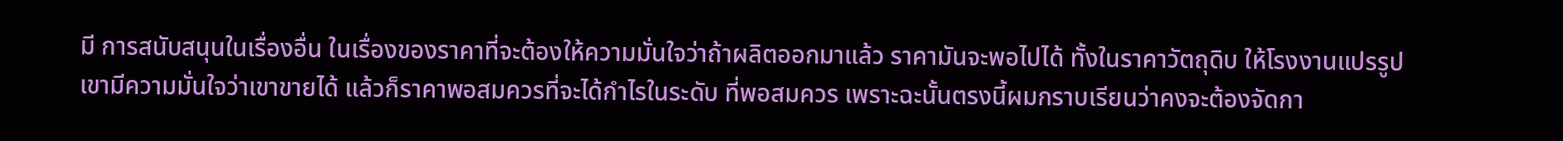มี การสนับสนุนในเรื่องอื่น ในเรื่องของราคาที่จะต้องให้ความมั่นใจว่าถ้าผลิตออกมาแล้ว ราคามันจะพอไปได้ ทั้งในราคาวัตถุดิบ ให้โรงงานแปรรูปเขามีความมั่นใจว่าเขาขายได้ แล้วก็ราคาพอสมควรที่จะได้กําไรในระดับ ที่พอสมควร เพราะฉะนั้นตรงนี้ผมกราบเรียนว่าคงจะต้องจัดกา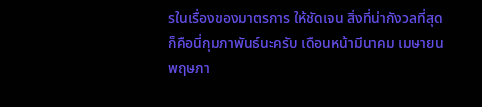รในเรื่องของมาตรการ ให้ชัดเจน สิ่งที่น่ากังวลที่สุดก็คือนี่กุมภาพันธ์นะครับ เดือนหน้ามีนาคม เมษายน พฤษภา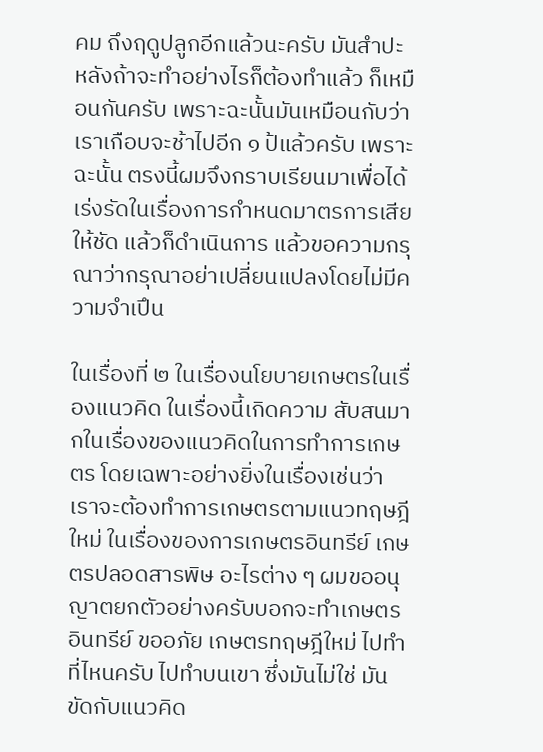คม ถึงฤดูปลูกอีกแล้วนะครับ มันสําปะหลังถ้าจะทําอย่างไรก็ต้องทําแล้ว ก็เหมือนกันครับ เพราะฉะนั้นมันเหมือนกับว่าเราเกือบจะช้าไปอีก ๑ ป้แล้วครับ เพราะฉะนั้น ตรงนี้ผมจึงกราบเรียนมาเพื่อได้เร่งรัดในเรื่องการกําหนดมาตรการเสียให้ชัด แล้วก็ดําเนินการ แล้วขอความกรุณาว่ากรุณาอย่าเปลี่ยนแปลงโดยไม่มีความจําเปึน

ในเรื่องที่ ๒ ในเรื่องนโยบายเกษตรในเรื่องแนวคิด ในเรื่องนี้เกิดความ สับสนมากในเรื่องของแนวคิดในการทําการเกษตร โดยเฉพาะอย่างยิ่งในเรื่องเช่นว่า เราจะต้องทําการเกษตรตามแนวทฤษฎีใหม่ ในเรื่องของการเกษตรอินทรีย์ เกษตรปลอดสารพิษ อะไรต่าง ๆ ผมขออนุญาตยกตัวอย่างครับบอกจะทําเกษตรอินทรีย์ ขออภัย เกษตรทฤษฎีใหม่ ไปทําที่ไหนครับ ไปทําบนเขา ซึ่งมันไม่ใช่ มันขัดกับแนวคิด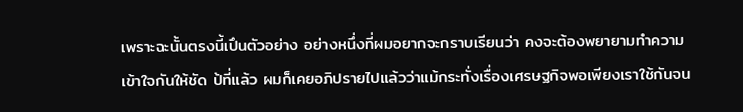เพราะฉะนั้นตรงนี้เปึนตัวอย่าง อย่างหนึ่งที่ผมอยากจะกราบเรียนว่า คงจะต้องพยายามทําความเข้าใจกันให้ชัด ป้ที่แล้ว ผมก็เคยอภิปรายไปแล้วว่าแม้กระทั่งเรื่องเศรษฐกิจพอเพียงเราใช้กันจน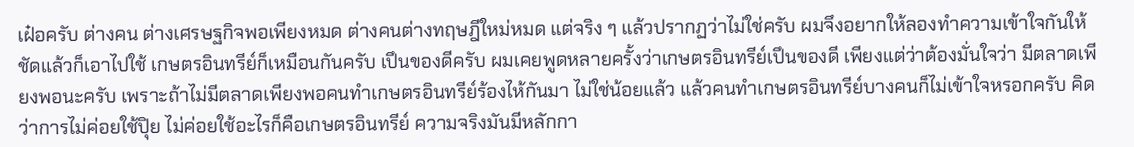เฝ๋อครับ ต่างคน ต่างเศรษฐกิจพอเพียงหมด ต่างคนต่างทฤษฎีใหม่หมด แต่จริง ๆ แล้วปรากฏว่าไม่ใช่ครับ ผมจึงอยากให้ลองทําความเข้าใจกันให้ชัดแล้วก็เอาไปใช้ เกษตรอินทรีย์ก็เหมือนกันครับ เปึนของดีครับ ผมเคยพูดหลายครั้งว่าเกษตรอินทรีย์เปึนของดี เพียงแต่ว่าต้องมั่นใจว่า มีตลาดเพียงพอนะครับ เพราะถ้าไม่มีตลาดเพียงพอคนทําเกษตรอินทรีย์ร้องไห้กันมา ไม่ใช่น้อยแล้ว แล้วคนทําเกษตรอินทรีย์บางคนก็ไม่เข้าใจหรอกครับ คิดว่าการไม่ค่อยใช้ปุิย ไม่ค่อยใช้อะไรก็คือเกษตรอินทรีย์ ความจริงมันมีหลักกา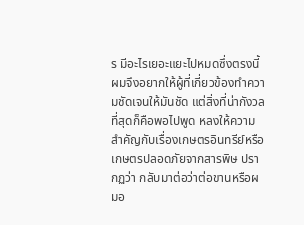ร มีอะไรเยอะแยะไปหมดซึ่งตรงนี้ ผมจึงอยากให้ผู้ที่เกี่ยวข้องทําความชัดเจนให้มันชัด แต่สิ่งที่น่ากังวลที่สุดก็คือพอไปพูด หลงให้ความสําคัญกับเรื่องเกษตรอินทรีย์หรือเกษตรปลอดภัยจากสารพิษ ปรากฏว่า กลับมาต่อว่าต่อขานหรือผมอ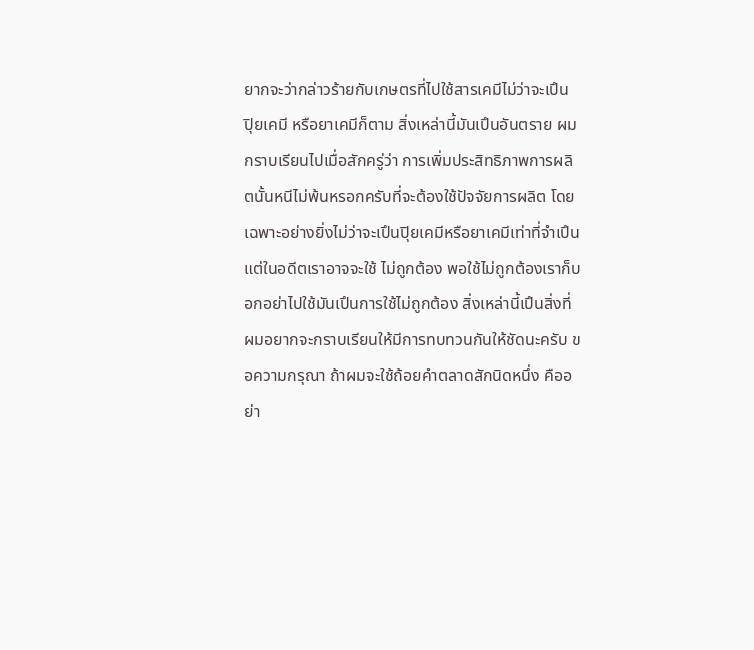ยากจะว่ากล่าวร้ายกับเกษตรที่ไปใช้สารเคมีไม่ว่าจะเปึน ปุิยเคมี หรือยาเคมีก็ตาม สิ่งเหล่านี้มันเปึนอันตราย ผมกราบเรียนไปเมื่อสักครู่ว่า การเพิ่มประสิทธิภาพการผลิตนั้นหนีไม่พ้นหรอกครับที่จะต้องใช้ปัจจัยการผลิต โดยเฉพาะอย่างยิ่งไม่ว่าจะเปึนปุิยเคมีหรือยาเคมีเท่าที่จําเปึน แต่ในอดีตเราอาจจะใช้ ไม่ถูกต้อง พอใช้ไม่ถูกต้องเราก็บอกอย่าไปใช้มันเปึนการใช้ไม่ถูกต้อง สิ่งเหล่านี้เปึนสิ่งที่ผมอยากจะกราบเรียนให้มีการทบทวนกันให้ชัดนะครับ ขอความกรุณา ถ้าผมจะใช้ถ้อยคําตลาดสักนิดหนึ่ง คืออย่า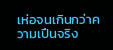เห่อจนเกินกว่าความเปึนจริง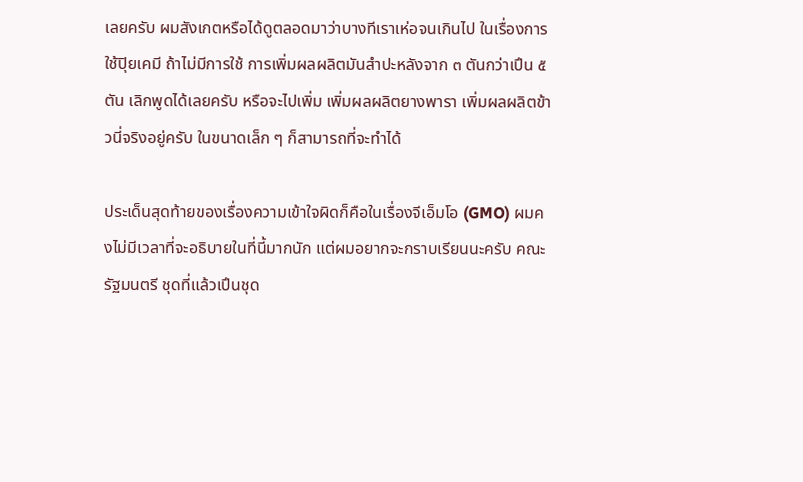เลยครับ ผมสังเกตหรือได้ดูตลอดมาว่าบางทีเราเห่อจนเกินไป ในเรื่องการใช้ปุิยเคมี ถ้าไม่มีการใช้ การเพิ่มผลผลิตมันสําปะหลังจาก ๓ ตันกว่าเปึน ๕ ตัน เลิกพูดได้เลยครับ หรือจะไปเพิ่ม เพิ่มผลผลิตยางพารา เพิ่มผลผลิตข้าวนี่จริงอยู่ครับ ในขนาดเล็ก ๆ ก็สามารถที่จะทําได้

ประเด็นสุดท้ายของเรื่องความเข้าใจผิดก็คือในเรื่องจีเอ็มโอ (GMO) ผมคงไม่มีเวลาที่จะอธิบายในที่นี้มากนัก แต่ผมอยากจะกราบเรียนนะครับ คณะรัฐมนตรี ชุดที่แล้วเปึนชุด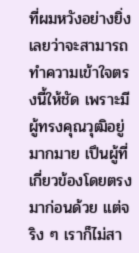ที่ผมหวังอย่างยิ่งเลยว่าจะสามารถทําความเข้าใจตรงนี้ให้ชัด เพราะมี ผู้ทรงคุณวุฒิอยู่มากมาย เปึนผู้ที่เกี่ยวข้องโดยตรงมาก่อนด้วย แต่จริง ๆ เราก็ไม่สา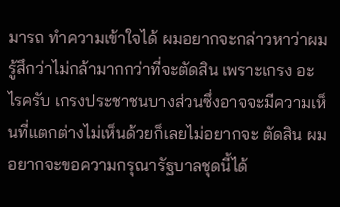มารถ ทําความเข้าใจได้ ผมอยากจะกล่าวหาว่าผมรู้สึกว่าไม่กล้ามากกว่าที่จะตัดสิน เพราะเกรง อะไรครับ เกรงประชาชนบางส่วนซึ่งอาจจะมีความเห็นที่แตกต่างไม่เห็นด้วยก็เลยไม่อยากจะ ตัดสิน ผมอยากจะขอความกรุณารัฐบาลชุดนี้ได้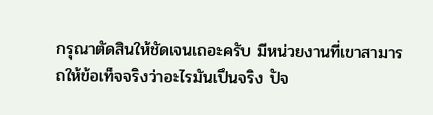กรุณาตัดสินให้ชัดเจนเถอะครับ มีหน่วยงานที่เขาสามารถให้ข้อเท็จจริงว่าอะไรมันเปึนจริง ปัจ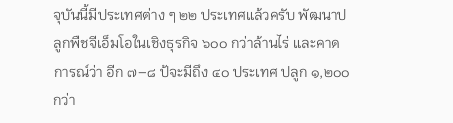จุบันนี้มีประเทศต่าง ๆ ๒๒ ประเทศแล้วครับ พัฒนาปลูกพืชจีเอ็มโอในเชิงธุรกิจ ๖๐๐ กว่าล้านไร่ และคาดการณ์ว่า อีก ๗–๘ ป้จะมีถึง ๔๐ ประเทศ ปลูก ๑,๒๐๐ กว่า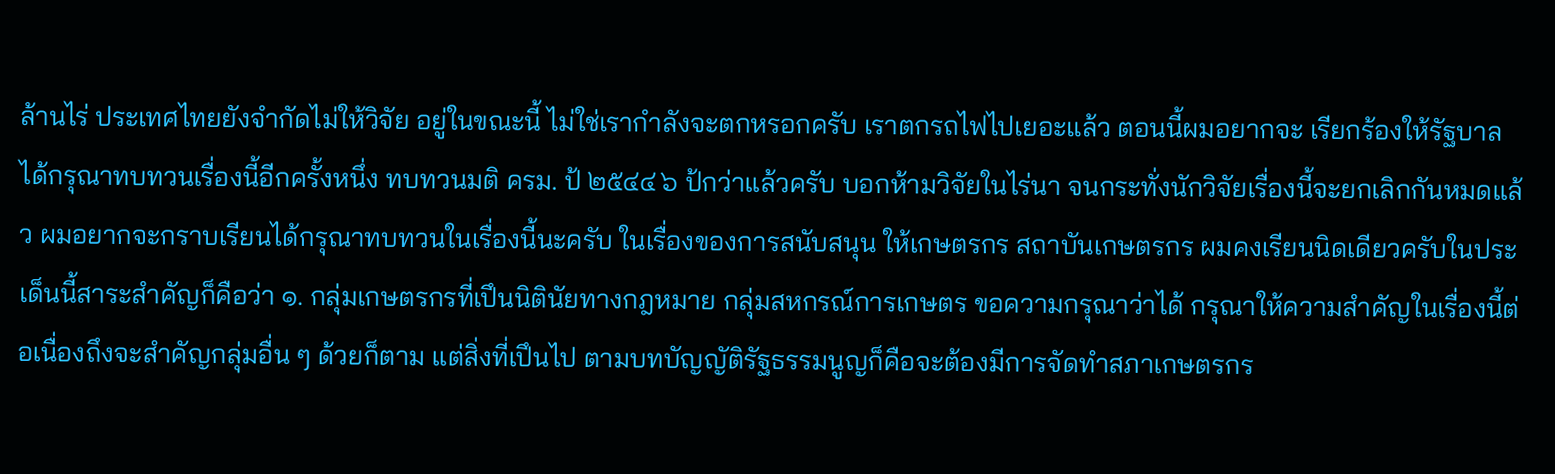ล้านไร่ ประเทศไทยยังจํากัดไม่ให้วิจัย อยู่ในขณะนี้ ไม่ใช่เรากําลังจะตกหรอกครับ เราตกรถไฟไปเยอะแล้ว ตอนนี้ผมอยากจะ เรียกร้องให้รัฐบาลได้กรุณาทบทวนเรื่องนี้อีกครั้งหนึ่ง ทบทวนมติ ครม. ป้ ๒๕๔๔ ๖ ป้กว่าแล้วครับ บอกห้ามวิจัยในไร่นา จนกระทั่งนักวิจัยเรื่องนี้จะยกเลิกกันหมดแล้ว ผมอยากจะกราบเรียนได้กรุณาทบทวนในเรื่องนี้นะครับ ในเรื่องของการสนับสนุน ให้เกษตรกร สถาบันเกษตรกร ผมคงเรียนนิดเดียวครับในประเด็นนี้สาระสําคัญก็คือว่า ๑. กลุ่มเกษตรกรที่เปึนนิตินัยทางกฎหมาย กลุ่มสหกรณ์การเกษตร ขอความกรุณาว่าได้ กรุณาให้ความสําคัญในเรื่องนี้ต่อเนื่องถึงจะสําคัญกลุ่มอื่น ๆ ด้วยก็ตาม แต่สิ่งที่เปึนไป ตามบทบัญญัติรัฐธรรมนูญก็คือจะต้องมีการจัดทําสภาเกษตรกร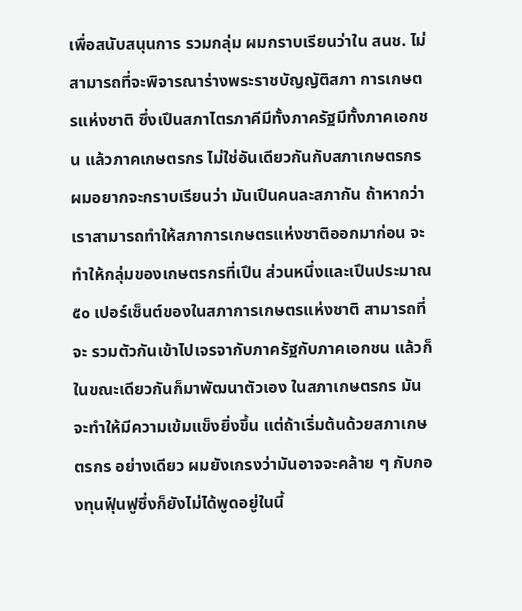เพื่อสนับสนุนการ รวมกลุ่ม ผมกราบเรียนว่าใน สนช. ไม่สามารถที่จะพิจารณาร่างพระราชบัญญัติสภา การเกษตรแห่งชาติ ซึ่งเปึนสภาไตรภาคีมีทั้งภาครัฐมีทั้งภาคเอกชน แล้วภาคเกษตรกร ไม่ใช่อันเดียวกันกับสภาเกษตรกร ผมอยากจะกราบเรียนว่า มันเปึนคนละสภากัน ถ้าหากว่า เราสามารถทําให้สภาการเกษตรแห่งชาติออกมาก่อน จะทําให้กลุ่มของเกษตรกรที่เปึน ส่วนหนึ่งและเปึนประมาณ ๕๐ เปอร์เซ็นต์ของในสภาการเกษตรแห่งชาติ สามารถที่จะ รวมตัวกันเข้าไปเจรจากับภาครัฐกับภาคเอกชน แล้วก็ในขณะเดียวกันก็มาพัฒนาตัวเอง ในสภาเกษตรกร มันจะทําให้มีความเข้มแข็งยิ่งขึ้น แต่ถ้าเริ่มต้นด้วยสภาเกษตรกร อย่างเดียว ผมยังเกรงว่ามันอาจจะคล้าย ๆ กับกองทุนฟุ๋นฟูซึ่งก็ยังไม่ได้พูดอยู่ในนี้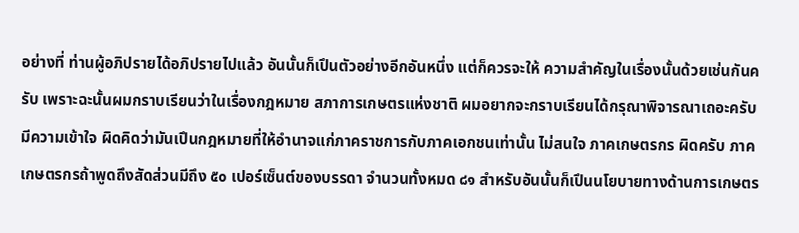อย่างที่ ท่านผู้อภิปรายได้อภิปรายไปแล้ว อันนั้นก็เปึนตัวอย่างอีกอันหนึ่ง แต่ก็ควรจะให้ ความสําคัญในเรื่องนั้นด้วยเช่นกันครับ เพราะฉะนั้นผมกราบเรียนว่าในเรื่องกฎหมาย สภาการเกษตรแห่งชาติ ผมอยากจะกราบเรียนได้กรุณาพิจารณาเถอะครับ มีความเข้าใจ ผิดคิดว่ามันเปึนกฎหมายที่ให้อํานาจแก่ภาคราชการกับภาคเอกชนเท่านั้น ไม่สนใจ ภาคเกษตรกร ผิดครับ ภาคเกษตรกรถ้าพูดถึงสัดส่วนมีถึง ๕๐ เปอร์เซ็นต์ของบรรดา จํานวนทั้งหมด ๘๑ สําหรับอันนั้นก็เปึนนโยบายทางด้านการเกษตร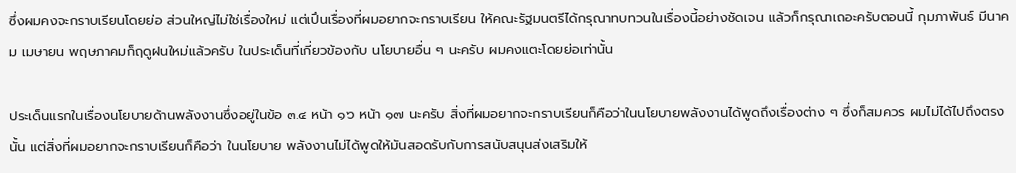ซึ่งผมคงจะกราบเรียนโดยย่อ ส่วนใหญ่ไม่ใช่เรื่องใหม่ แต่เปึนเรื่องที่ผมอยากจะกราบเรียน ให้คณะรัฐมนตรีได้กรุณาทบทวนในเรื่องนี้อย่างชัดเจน แล้วก็กรุณาเถอะครับตอนนี้ กุมภาพันธ์ มีนาคม เมษายน พฤษภาคมก็ฤดูฝนใหม่แล้วครับ ในประเด็นที่เกี่ยวข้องกับ นโยบายอื่น ๆ นะครับ ผมคงแตะโดยย่อเท่านั้น

ประเด็นแรกในเรื่องนโยบายด้านพลังงานซึ่งอยู่ในข้อ ๓.๔ หน้า ๑๖ หน้า ๑๗ นะครับ สิ่งที่ผมอยากจะกราบเรียนก็คือว่าในนโยบายพลังงานได้พูดถึงเรื่องต่าง ๆ ซึ่งก็สมควร ผมไม่ได้ไปถึงตรงนั้น แต่สิ่งที่ผมอยากจะกราบเรียนก็คือว่า ในนโยบาย พลังงานไม่ได้พูดให้มันสอดรับกับการสนับสนุนส่งเสริมให้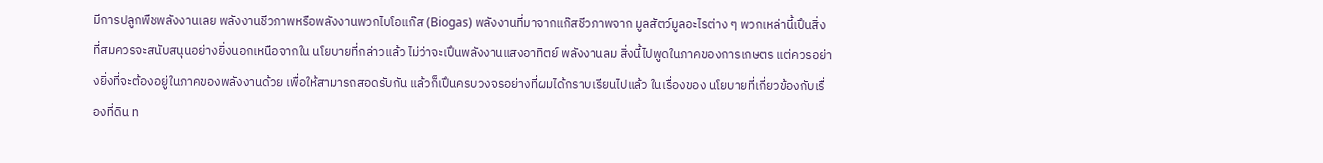มีการปลูกพืชพลังงานเลย พลังงานชีวภาพหรือพลังงานพวกไบโอแก๊ส (Biogas) พลังงานที่มาจากแก๊สชีวภาพจาก มูลสัตว์มูลอะไรต่าง ๆ พวกเหล่านี้เปึนสิ่งที่สมควรจะสนับสนุนอย่างยิ่งนอกเหนือจากใน นโยบายที่กล่าวแล้ว ไม่ว่าจะเปึนพลังงานแสงอาทิตย์ พลังงานลม สิ่งนี้ไปพูดในภาคของการเกษตร แต่ควรอย่างยิ่งที่จะต้องอยู่ในภาคของพลังงานด้วย เพื่อให้สามารถสอดรับกัน แล้วก็เปึนครบวงจรอย่างที่ผมได้กราบเรียนไปแล้ว ในเรื่องของ นโยบายที่เกี่ยวข้องกับเรื่องที่ดิน ท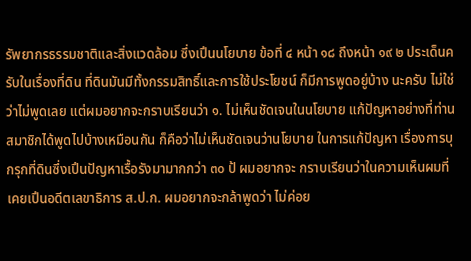รัพยากรธรรมชาติและสิ่งแวดล้อม ซึ่งเปึนนโยบาย ข้อที่ ๔ หน้า ๑๘ ถึงหน้า ๑๙ ๒ ประเด็นครับในเรื่องที่ดิน ที่ดินมันมีทั้งกรรมสิทธิ์และการใช้ประโยชน์ ก็มีการพูดอยู่บ้าง นะครับ ไม่ใช่ว่าไม่พูดเลย แต่ผมอยากจะกราบเรียนว่า ๑. ไม่เห็นชัดเจนในนโยบาย แก้ปัญหาอย่างที่ท่านสมาชิกได้พูดไปบ้างเหมือนกัน ก็คือว่าไม่เห็นชัดเจนว่านโยบาย ในการแก้ปัญหา เรื่องการบุกรุกที่ดินซึ่งเปึนปัญหาเรื้อรังมามากกว่า ๓๐ ป้ ผมอยากจะ กราบเรียนว่าในความเห็นผมที่เคยเปึนอดีตเลขาธิการ ส.ป.ก. ผมอยากจะกล้าพูดว่า ไม่ค่อย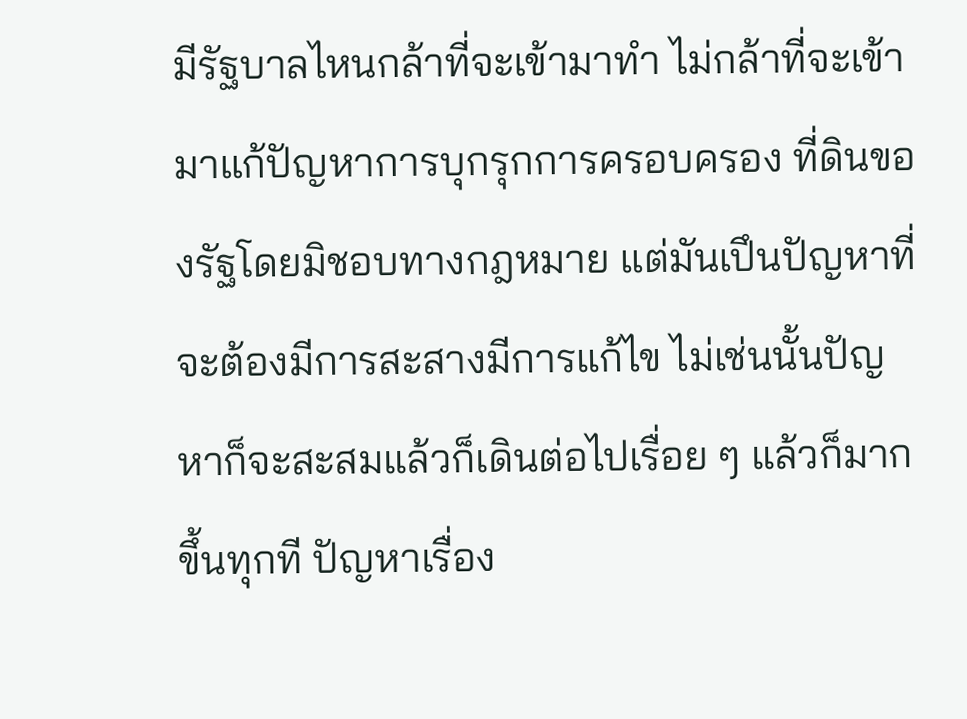มีรัฐบาลไหนกล้าที่จะเข้ามาทํา ไม่กล้าที่จะเข้ามาแก้ปัญหาการบุกรุกการครอบครอง ที่ดินของรัฐโดยมิชอบทางกฎหมาย แต่มันเปึนปัญหาที่จะต้องมีการสะสางมีการแก้ไข ไม่เช่นนั้นปัญหาก็จะสะสมแล้วก็เดินต่อไปเรื่อย ๆ แล้วก็มากขึ้นทุกที ปัญหาเรื่อง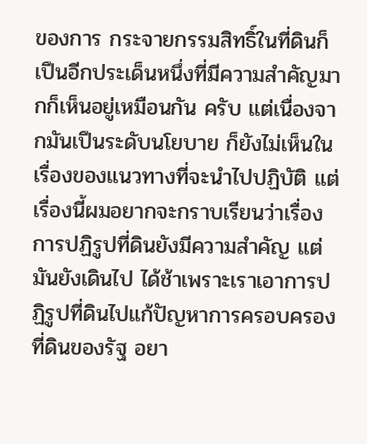ของการ กระจายกรรมสิทธิ์ในที่ดินก็เปึนอีกประเด็นหนึ่งที่มีความสําคัญมากก็เห็นอยู่เหมือนกัน ครับ แต่เนื่องจากมันเปึนระดับนโยบาย ก็ยังไม่เห็นในเรื่องของแนวทางที่จะนําไปปฏิบัติ แต่เรื่องนี้ผมอยากจะกราบเรียนว่าเรื่องการปฏิรูปที่ดินยังมีความสําคัญ แต่มันยังเดินไป ได้ช้าเพราะเราเอาการปฏิรูปที่ดินไปแก้ปัญหาการครอบครองที่ดินของรัฐ อยา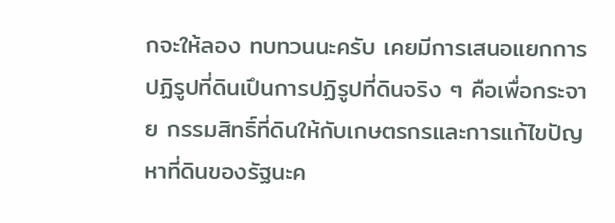กจะให้ลอง ทบทวนนะครับ เคยมีการเสนอแยกการปฏิรูปที่ดินเปึนการปฏิรูปที่ดินจริง ๆ คือเพื่อกระจาย กรรมสิทธิ์ที่ดินให้กับเกษตรกรและการแก้ไขปัญหาที่ดินของรัฐนะค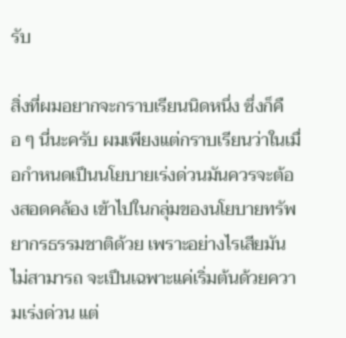รับ

สิ่งที่ผมอยากจะกราบเรียนนิดหนึ่ง ซึ่งก็คือ ๆ นี่นะครับ ผมเพียงแต่กราบเรียนว่าในเมื่อกําหนดเปึนนโยบายเร่งด่วนมันควรจะต้องสอดคล้อง เข้าไปในกลุ่มของนโยบายทรัพยากรธรรมชาติด้วย เพราะอย่างไรเสียมันไม่สามารถ จะเปึนเฉพาะแค่เริ่มต้นด้วยความเร่งด่วน แต่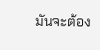มันจะต้อง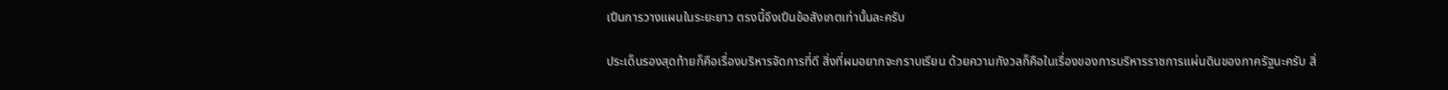เปึนการวางแผนในระยะยาว ตรงนี้จึงเปึนข้อสังเกตเท่านั้นละครับ

ประเด็นรองสุดท้ายก็คือเรื่องบริหารจัดการที่ดี สิ่งที่ผมอยากจะกราบเรียน ด้วยความกังวลก็คือในเรื่องของการบริหารราชการแผ่นดินของภาครัฐนะครับ สิ่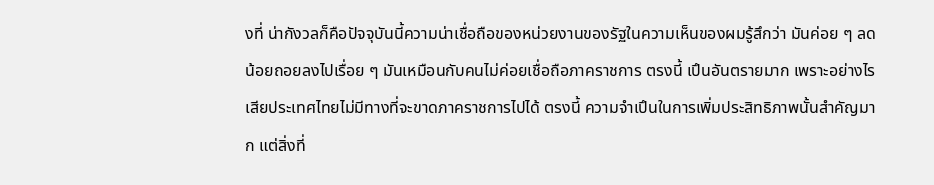งที่ น่ากังวลก็คือปัจจุบันนี้ความน่าเชื่อถือของหน่วยงานของรัฐในความเห็นของผมรู้สึกว่า มันค่อย ๆ ลดน้อยถอยลงไปเรื่อย ๆ มันเหมือนกับคนไม่ค่อยเชื่อถือภาคราชการ ตรงนี้ เปึนอันตรายมาก เพราะอย่างไรเสียประเทศไทยไม่มีทางที่จะขาดภาคราชการไปได้ ตรงนี้ ความจําเปึนในการเพิ่มประสิทธิภาพนั้นสําคัญมาก แต่สิ่งที่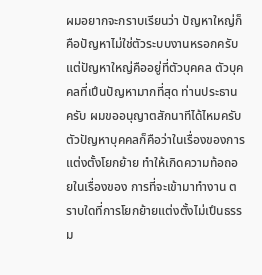ผมอยากจะกราบเรียนว่า ปัญหาใหญ่ก็คือปัญหาไม่ใช่ตัวระบบงานหรอกครับ แต่ปัญหาใหญ่คืออยู่ที่ตัวบุคคล ตัวบุคคลที่เปึนปัญหามากที่สุด ท่านประธานครับ ผมขออนุญาตสักนาทีได้ไหมครับ ตัวปัญหาบุคคลก็คือว่าในเรื่องของการแต่งตั้งโยกย้าย ทําให้เกิดความท้อถอยในเรื่องของ การที่จะเข้ามาทํางาน ตราบใดที่การโยกย้ายแต่งตั้งไม่เปึนธรรม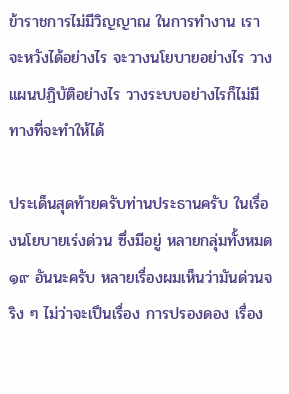ข้าราชการไม่มีวิญญาณ ในการทํางาน เราจะหวังได้อย่างไร จะวางนโยบายอย่างไร วางแผนปฏิบัติอย่างไร วางระบบอย่างไรก็ไม่มีทางที่จะทําให้ได้

ประเด็นสุดท้ายครับท่านประธานครับ ในเรื่องนโยบายเร่งด่วน ซึ่งมีอยู่ หลายกลุ่มทั้งหมด ๑๙ อันนะครับ หลายเรื่องผมเห็นว่ามันด่วนจริง ๆ ไม่ว่าจะเปึนเรื่อง การปรองดอง เรื่อง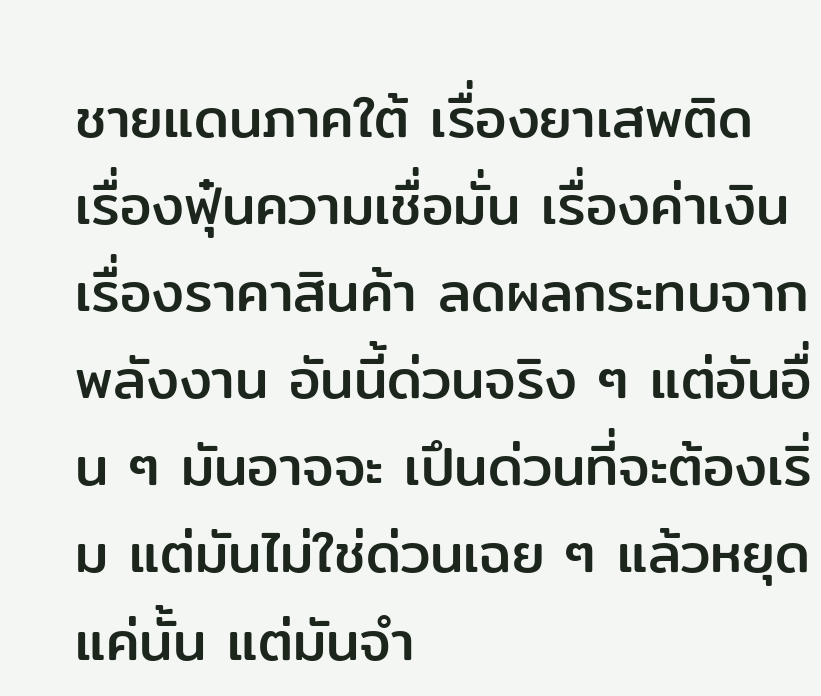ชายแดนภาคใต้ เรื่องยาเสพติด เรื่องฟุ๋นความเชื่อมั่น เรื่องค่าเงิน เรื่องราคาสินค้า ลดผลกระทบจากพลังงาน อันนี้ด่วนจริง ๆ แต่อันอื่น ๆ มันอาจจะ เปึนด่วนที่จะต้องเริ่ม แต่มันไม่ใช่ด่วนเฉย ๆ แล้วหยุดแค่นั้น แต่มันจํา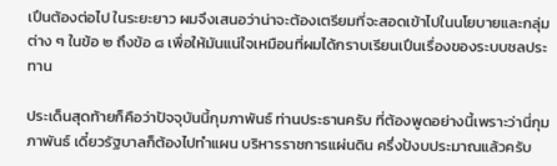เปึนต้องต่อไป ในระยะยาว ผมจึงเสนอว่าน่าจะต้องเตรียมที่จะสอดเข้าไปในนโยบายและกลุ่มต่าง ๆ ในข้อ ๒ ถึงข้อ ๘ เพื่อให้มันแน่ใจเหมือนที่ผมได้กราบเรียนเปึนเรื่องของระบบชลประทาน

ประเด็นสุดท้ายก็คือว่าปัจจุบันนี้กุมภาพันธ์ ท่านประธานครับ ที่ต้องพูดอย่างนี้เพราะว่านี่กุมภาพันธ์ เดี๋ยวรัฐบาลก็ต้องไปทําแผน บริหารราชการแผ่นดิน ครึ่งป้งบประมาณแล้วครับ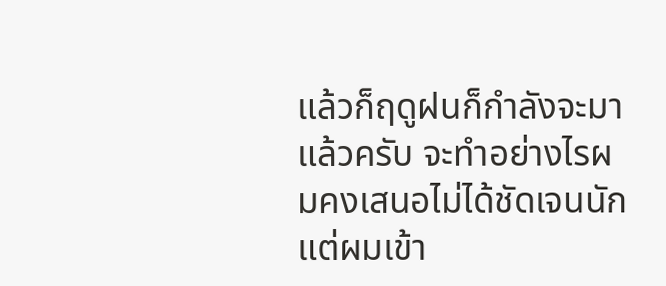แล้วก็ฤดูฝนก็กําลังจะมาแล้วครับ จะทําอย่างไรผมคงเสนอไม่ได้ชัดเจนนัก แต่ผมเข้า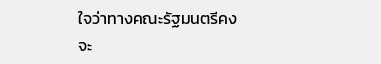ใจว่าทางคณะรัฐมนตรีคงจะ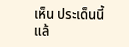เห็น ประเด็นนี้แล้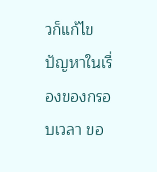วก็แก้ไขปัญหาในเรื่องของกรอบเวลา ขอ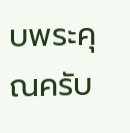บพระคุณครับ